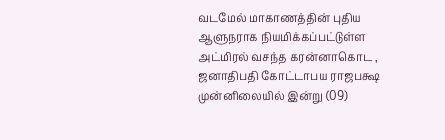வடமேல் மாகாணத்தின் புதிய ஆளுநராக நியமிக்கப்பட்டுள்ள அட்மிரல் வசந்த கரன்னாகொட , ஜனாதிபதி கோட்டாபய ராஜபக்ஷ முன்னிலையில் இன்று (09)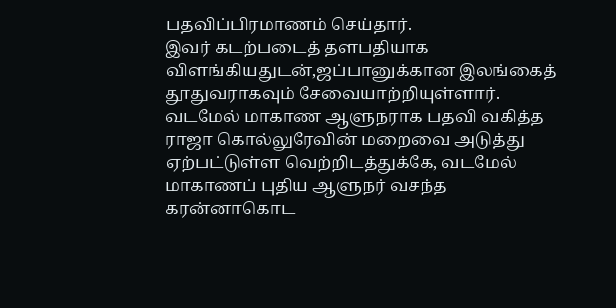பதவிப்பிரமாணம் செய்தார்.
இவர் கடற்படைத் தளபதியாக விளங்கியதுடன்,ஜப்பானுக்கான இலங்கைத் தூதுவராகவும் சேவையாற்றியுள்ளார்.
வடமேல் மாகாண ஆளுநராக பதவி வகித்த ராஜா கொல்லுரேவின் மறைவை அடுத்து ஏற்பட்டுள்ள வெற்றிடத்துக்கே, வடமேல் மாகாணப் புதிய ஆளுநர் வசந்த கரன்னாகொட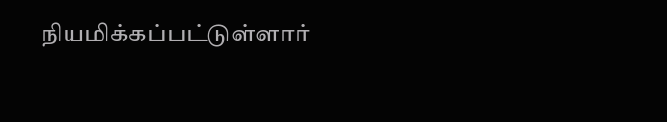நியமிக்கப்பட்டுள்ளார்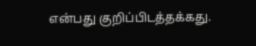என்பது குறிப்பிடத்தக்கது.